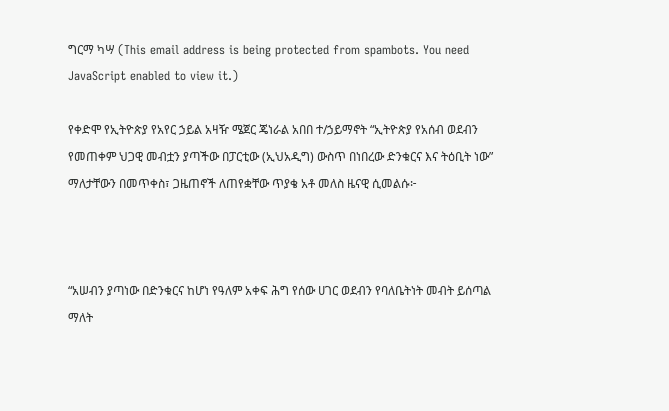ግርማ ካሣ (This email address is being protected from spambots. You need JavaScript enabled to view it.)

የቀድሞ የኢትዮጵያ የአየር ኃይል አዛዥ ሜጀር ጄነራል አበበ ተ/ኃይማኖት “ኢትዮጵያ የአሰብ ወደብን የመጠቀም ህጋዊ መብቷን ያጣችው በፓርቲው (ኢህአዲግ) ውስጥ በነበረው ድንቁርና እና ትዕቢት ነው” ማለታቸውን በመጥቀስ፣ ጋዜጠኖች ለጠየቋቸው ጥያቄ አቶ መለስ ዜናዊ ሲመልሱ፦



“አሠብን ያጣነው በድንቁርና ከሆነ የዓለም አቀፍ ሕግ የሰው ሀገር ወደብን የባለቤትነት መብት ይሰጣል ማለት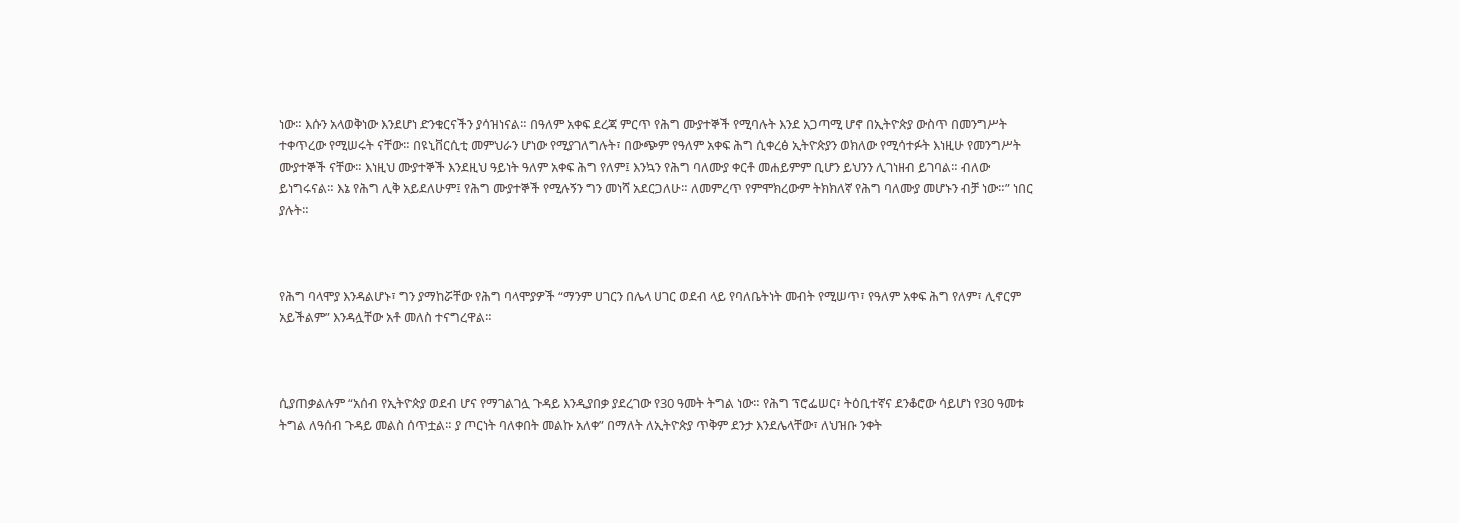ነው። እሱን አላወቅነው እንደሆነ ድንቁርናችን ያሳዝነናል። በዓለም አቀፍ ደረጃ ምርጥ የሕግ ሙያተኞች የሚባሉት እንደ አጋጣሚ ሆኖ በኢትዮጵያ ውስጥ በመንግሥት ተቀጥረው የሚሠሩት ናቸው። በዩኒቨርሲቲ መምህራን ሆነው የሚያገለግሉት፣ በውጭም የዓለም አቀፍ ሕግ ሲቀረፅ ኢትዮጵያን ወክለው የሚሳተፉት እነዚሁ የመንግሥት ሙያተኞች ናቸው። እነዚህ ሙያተኞች እንደዚህ ዓይነት ዓለም አቀፍ ሕግ የለም፤ እንኳን የሕግ ባለሙያ ቀርቶ መሐይምም ቢሆን ይህንን ሊገነዘብ ይገባል። ብለው ይነግሩናል። እኔ የሕግ ሊቅ አይደለሁም፤ የሕግ ሙያተኞች የሚሉኝን ግን መነሻ አደርጋለሁ። ለመምረጥ የምሞክረውም ትክክለኛ የሕግ ባለሙያ መሆኑን ብቻ ነው።” ነበር ያሉት።



የሕግ ባላሞያ እንዳልሆኑ፣ ግን ያማከሯቸው የሕግ ባላሞያዎች “ማንም ሀገርን በሌላ ሀገር ወደብ ላይ የባለቤትነት መብት የሚሠጥ፣ የዓለም አቀፍ ሕግ የለም፣ ሊኖርም አይችልም” እንዳሏቸው አቶ መለስ ተናግረዋል።



ሲያጠቃልሉም “አሰብ የኢትዮጵያ ወደብ ሆና የማገልገሏ ጉዳይ እንዲያበቃ ያደረገው የ30 ዓመት ትግል ነው። የሕግ ፕሮፌሠር፣ ትዕቢተኛና ደንቆሮው ሳይሆነ የ30 ዓመቱ ትግል ለዓሰብ ጉዳይ መልስ ሰጥቷል። ያ ጦርነት ባለቀበት መልኩ አለቀ” በማለት ለኢትዮጵያ ጥቅም ደንታ እንደሌላቸው፣ ለህዝቡ ንቀት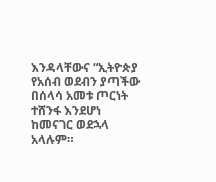እንዳላቸውና “ኢትዮጵያ የአሰብ ወደብን ያጣችው በሰላሳ አመቱ ጦርነት ተሸንፋ እንደሆነ ከመናገር ወደኋላ አላሉም።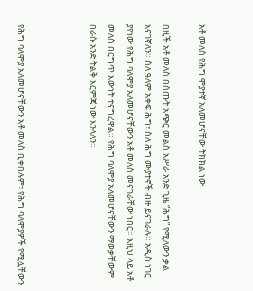አቶ መለስ የሕግ ሞያተኛ አለመሆናቸው ትክክል ነው

በዚች አቶ መለስ በሰጡት አጭር መልስ አሥራ አንድ ጊዜ “ሕግ” የሚለውን ቃል እናገኛለን። ስለ ዓለም አቀፍ ሕግ፣ ስለ ሕግ ሙያተኖች ብዙ ይናገራሉ። አዲስ ነገር ያየነው የሕግ ባለሞያ አለመሆናቸውን አቶ መለስ መናገራቸው ነበር። እዚህ ላይ አቶ መለስ በርግጥ እውነት ተናግረዋል። የሕግ ባለሞያ አለመሆናቸውን ማወቃቸውም በራሱ አንድ ትልቅ እርምጃ ነው እንላለን።



የሕግ ባለሞያ አለመሆናቸውን አቶ መለስ ቢቀበሉም፣ የሕግ ባለሞያዎች የሚሏቸውን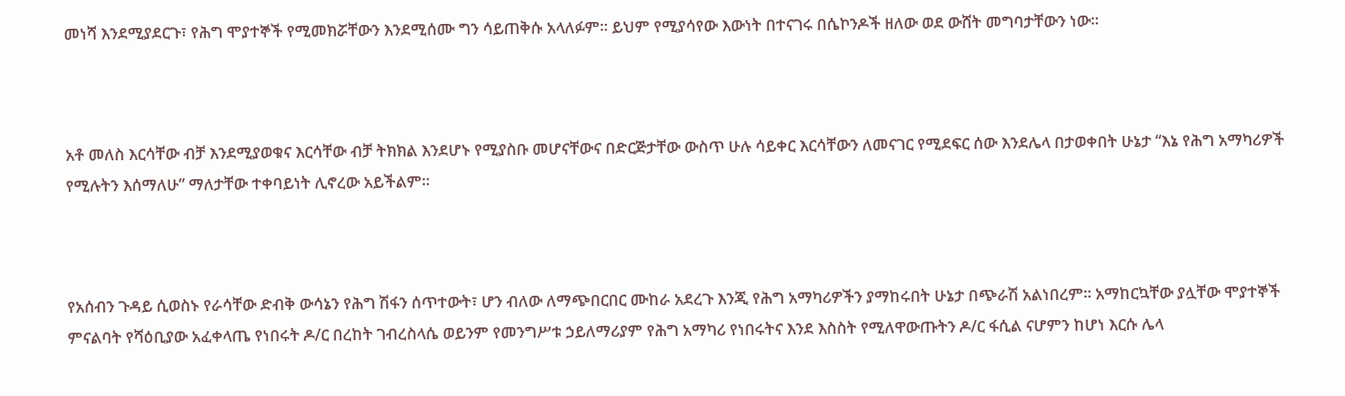መነሻ እንደሚያደርጉ፣ የሕግ ሞያተኞች የሚመክሯቸውን እንደሚሰሙ ግን ሳይጠቅሱ አላለፉም። ይህም የሚያሳየው እውነት በተናገሩ በሴኮንዶች ዘለው ወደ ውሸት መግባታቸውን ነው።



አቶ መለስ እርሳቸው ብቻ እንደሚያወቁና እርሳቸው ብቻ ትክክል እንደሆኑ የሚያስቡ መሆናቸውና በድርጅታቸው ውስጥ ሁሉ ሳይቀር እርሳቸውን ለመናገር የሚደፍር ሰው እንደሌላ በታወቀበት ሁኔታ “እኔ የሕግ አማካሪዎች የሚሉትን እሰማለሁ” ማለታቸው ተቀባይነት ሊኖረው አይችልም።



የአሰብን ጉዳይ ሲወስኑ የራሳቸው ድብቅ ውሳኔን የሕግ ሽፋን ሰጥተውት፣ ሆን ብለው ለማጭበርበር ሙከራ አደረጉ እንጂ የሕግ አማካሪዎችን ያማከሩበት ሁኔታ በጭራሽ አልነበረም። አማከርኳቸው ያሏቸው ሞያተኞች ምናልባት የሻዕቢያው አፈቀላጤ የነበሩት ዶ/ር በረከት ገብረስላሴ ወይንም የመንግሥቱ ኃይለማሪያም የሕግ አማካሪ የነበሩትና እንደ እስስት የሚለዋውጡትን ዶ/ር ፋሲል ናሆምን ከሆነ እርሱ ሌላ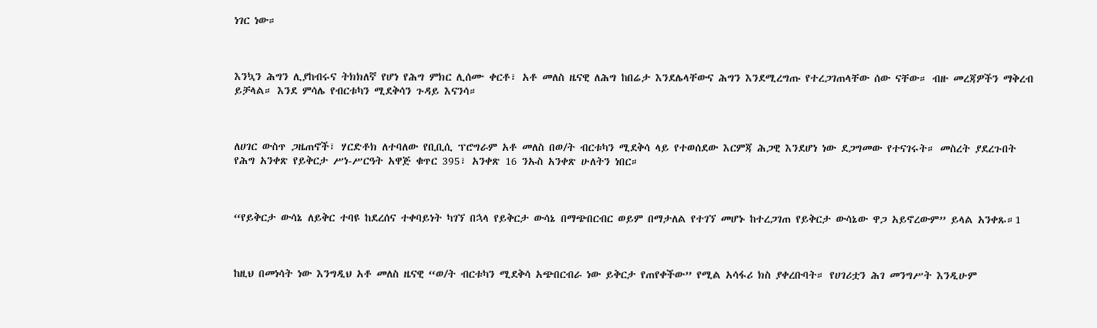ነገር ነው።



እንኳን ሕግን ሊያከብሩና ትክክለኛ የሆነ የሕግ ምክር ሊሰሙ ቀርቶ፣ አቶ መለስ ዜናዊ ለሕግ ከበሬታ እንደሌላቸውና ሕግን እንደሚረግጡ የተረጋገጠላቸው ሰው ናቸው። ብዙ መረጃዎችን ማቅረብ ይቻላል። እንደ ምሳሌ የብርቱካን ሚደቅሳን ጉዳይ እናንሳ።



ለሀገር ውስጥ ጋዜጠኖች፣ ሃርድቶክ ለተባለው የቢቢሲ ፕሮግራም አቶ መለስ በወ/ት ብርቱካን ሚደቅሳ ላይ የተወሰደው እርምጃ ሕጋዊ እንደሆነ ነው ደጋግመው የተናገሩት። መስረት ያደረጉበት የሕግ አንቀጽ የይቅርታ ሥነ-ሥርዓት አዋጅ ቁጥር 395፣ አንቀጽ 16 ንኡስ አንቀጽ ሁለትን ነበር።



“የይቅርታ ውሳኔ ለይቅር ተባዩ ከደረሰና ተቀባይነት ካገኘ በኋላ የይቅርታ ውሳኔ በማጭበርብር ወይም በማታለል የተገኘ መሆኑ ከተረጋገጠ የይቅርታ ውሳኔው ዋጋ አይኖረውም” ይላል አንቀጹ።1



ከዚህ በመነሳት ነው እንግዲህ አቶ መለስ ዜናዊ “ወ/ት ብርቱካን ሚደቅሳ አጭበርብራ ነው ይቅርታ የጠየቀችው” የሚል አሳፋሪ ክስ ያቀረቡባት። የሀገሪቷን ሕገ መንግሥት እንዲሁም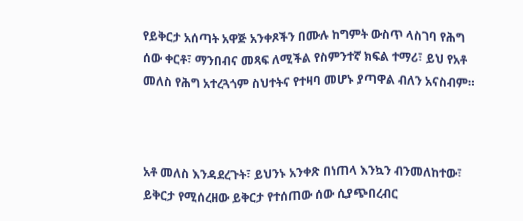የይቅርታ አሰጣት አዋጅ አንቀጾችን በሙሉ ከግምት ውስጥ ላስገባ የሕግ ሰው ቀርቶ፣ ማንበብና መጻፍ ለሚችል የስምንተኛ ክፍል ተማሪ፣ ይህ የአቶ መለስ የሕግ አተረጓጎም ስህተትና የተዛባ መሆኑ ያጣዋል ብለን አናስብም።



አቶ መለስ እንዳደረጉት፣ ይህንኑ አንቀጽ በነጠላ እንኳን ብንመለከተው፣ ይቅርታ የሚሰረዘው ይቅርታ የተሰጠው ሰው ሲያጭበረብር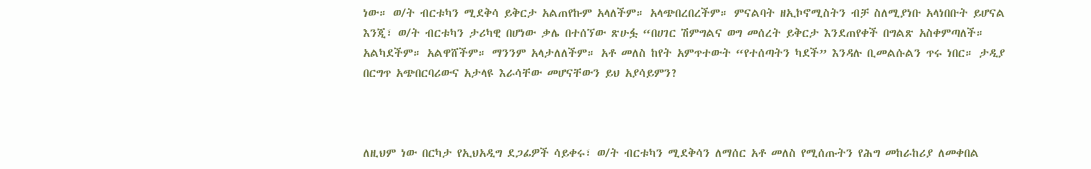ነው። ወ/ት ብርቱካን ሚደቅሳ ይቅርታ አልጠየኩም አላለችም። አላጭበረበረችም። ምናልባት ዘኢኮኖሚስትን ብቻ ስለሚያነቡ አላነበቡት ይሆናል እንጂ፣ ወ/ት ብርቱካን ታሪካዊ በሆነው ቃሌ በተሰኘው ጽሁፏ “በሀገር ሽምግልና ወግ መሰረት ይቅርታ እንደጠየቀች በግልጽ አስቀምጣለች። አልካደችም። አልዋሸችም። ማንንም አላታለለችም። አቶ መለስ ከየት አምጥተውት “የተሰጣትን ካደች” እንዳሉ ቢመልሱልን ጥሩ ነበር። ታዲያ በርግጥ አጭበርባሪውና አታላዩ እራሳቸው መሆናቸውን ይህ አያሳይምን?



ለዚህም ነው በርካታ የኢህአዲግ ደጋፊዎች ሳይቀሩ፣ ወ/ት ብርቱካን ሚደቅሳን ለማሰር አቶ መለስ የሚሰጡትን የሕግ መከራከሪያ ለመቀበል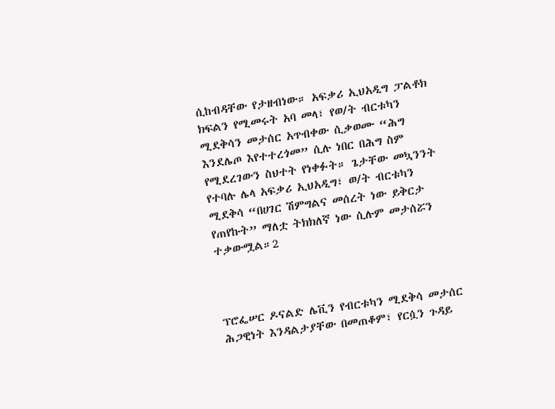ሲከብዳቸው የታዘብነው። አፍቃሪ ኢህአዲግ ፓልቶክ ክፍልን የሚመሩት አባ መላ፣ የወ/ት ብርቱካን ሚደቅሳን መታሰር አጥብቀው ሲቃወሙ “ሕግ እንደሌጦ እየተተረጎመ” ሲሉ ነበር በሕግ ስም የሚደረገውን ስህተት የነቀፉት። ጌታቸው መኳንንት የተባሉ ሌላ አፍቃሪ ኢህአዲግ፣ ወ/ት ብርቱካን ሚደቅሳ “በሀገር ሽምግልና መሰረት ነው ይቅርታ የጠየኩት” ማለቷ ትክክለኛ ነው ሲሉም መታሰሯን ተቃውሟል።2



ፕሮፌሠር ዶናልድ ሌቪን የብርቱካን ሚደቅሳ መታሰር ሕጋዊነት እንዳልታያቸው በመጠቆም፣ የርሷን ጉዳይ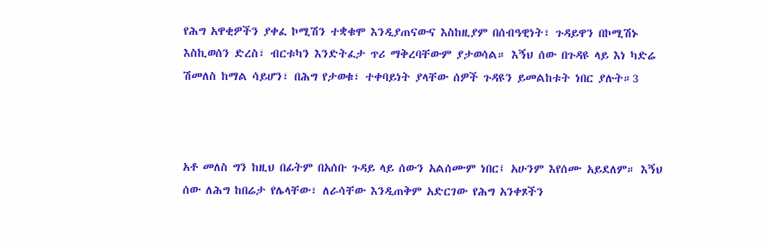የሕግ አዋቂዎችን ያቀፈ ኮሚሽን ተቋቁሞ እንዲያጠናውና እስከዚያም በሰብዓዊነት፣ ጉዳይዋን በኮሚሽኑ እስኪወሰን ድረስ፣ ብርቱካን እንድትፈታ ጥሪ ማቅረባቸውም ያታወሳል። እኝህ ሰው በጉዳዩ ላይ እነ ካድሬ ሽመለስ ከማል ሳይሆን፣ በሕግ የታወቁ፣ ተቀባይነት ያላቸው ሰዎች ጉዳዩን ይመልከቱት ነበር ያሉት።3



አቶ መለስ ግን ከዚህ በፊትም በአሰቡ ጉዳይ ላይ ሰውን አልሰሙም ነበር፤ አሁንም እየሰሙ አይደለም። እኝህ ሰው ለሕግ ከበሬታ የሌላቸው፣ ለራሳቸው እንዲጠቅም አድርገው የሕግ አንቀጾችን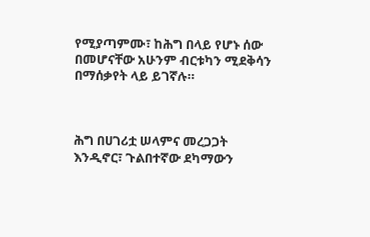የሚያጣምሙ፣ ከሕግ በላይ የሆኑ ሰው በመሆናቸው አሁንም ብርቱካን ሚደቅሳን በማሰቃየት ላይ ይገኛሉ።



ሕግ በሀገሪቷ ሠላምና መረጋጋት እንዲኖር፣ ጉልበተኛው ደካማውን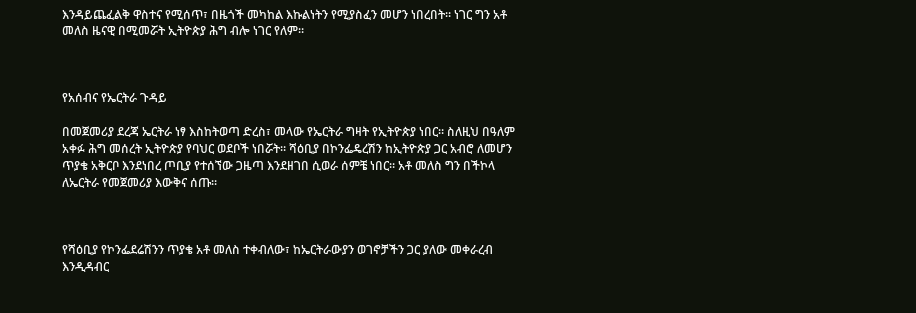እንዳይጨፈልቅ ዋስተና የሚሰጥ፣ በዜጎች መካከል እኩልነትን የሚያስፈን መሆን ነበረበት። ነገር ግን አቶ መለስ ዜናዊ በሚመሯት ኢትዮጵያ ሕግ ብሎ ነገር የለም።



የአሰብና የኤርትራ ጉዳይ

በመጀመሪያ ደረጃ ኤርትራ ነፃ እስከትወጣ ድረስ፣ መላው የኤርትራ ግዛት የኢትዮጵያ ነበር። ስለዚህ በዓለም አቀፉ ሕግ መሰረት ኢትዮጵያ የባህር ወደቦች ነበሯት። ሻዕቢያ በኮንፌዴረሽን ከኢትዮጵያ ጋር አብሮ ለመሆን ጥያቄ አቅርቦ እንደነበረ ጦቢያ የተሰኘው ጋዜጣ እንደዘገበ ሲወራ ሰምቼ ነበር። አቶ መለስ ግን በችኮላ ለኤርትራ የመጀመሪያ እውቅና ሰጡ።



የሻዕቢያ የኮንፌደሬሽንን ጥያቄ አቶ መለስ ተቀብለው፣ ከኤርትራውያን ወገኖቻችን ጋር ያለው መቀራረብ እንዲዳብር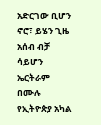አድርገው ቢሆን ኖሮ፣ ይሄን ጊዜ አሰብ ብቻ ሳይሆን ኤርትራም በሙሉ የኢትዮጵያ አካል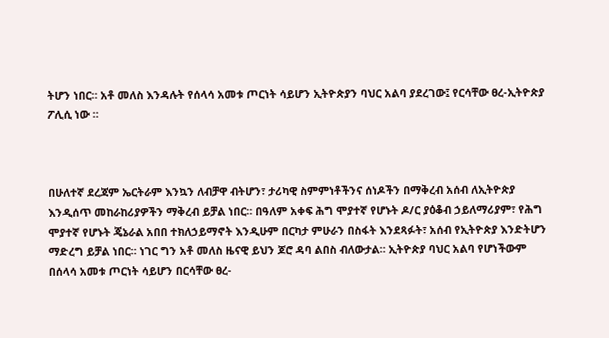ትሆን ነበር። አቶ መለስ እንዳሉት የሰላሳ አመቱ ጦርነት ሳይሆን ኢትዮጵያን ባህር አልባ ያደረገው፤ የርሳቸው ፀረ-ኢትዮጵያ ፖሊሲ ነው ።



በሁለተኛ ደረጃም ኤርትራም እንኳን ለብቻዋ ብትሆን፣ ታሪካዊ ስምምነቶችንና ሰነዶችን በማቅረብ አሰብ ለኢትዮጵያ እንዲሰጥ መከራከሪያዎችን ማቅረብ ይቻል ነበር። በዓለም አቀፍ ሕግ ሞያተኛ የሆኑት ዶ/ር ያዕቆብ ኃይለማሪያም፣ የሕግ ሞያተኛ የሆኑት ጄኔራል አበበ ተክለኃይማኖት እንዲሁም በርካታ ምሁራን በስፋት እንደጻፉት፣ አሰብ የኢትዮጵያ እንድትሆን ማድረግ ይቻል ነበር። ነገር ግን አቶ መለስ ዜናዊ ይህን ጆሮ ዳባ ልበስ ብለውታል። ኢትዮጵያ ባህር አልባ የሆነችውም በሰላሳ አመቱ ጦርነት ሳይሆን በርሳቸው ፀረ-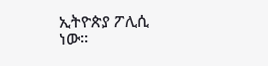ኢትዮጵያ ፖሊሲ ነው።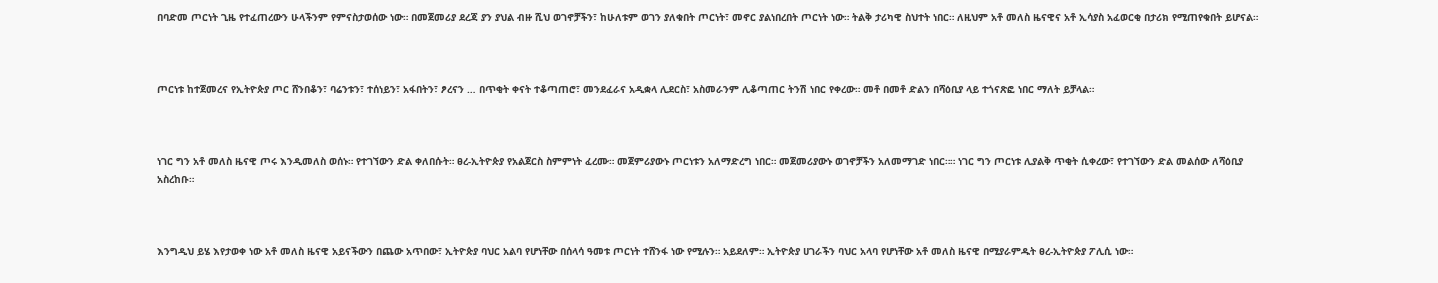በባድመ ጦርነት ጊዜ የተፈጠረውን ሁላችንም የምናስታወሰው ነው። በመጀመሪያ ደረጃ ያን ያህል ብዙ ሺህ ወገኖቻችን፣ ከሁለቱም ወገን ያለቁበት ጦርነት፣ መኖር ያልነበረበት ጦርነት ነው። ትልቅ ታሪካዊ ስህተት ነበር። ለዚህም አቶ መለስ ዜናዊና አቶ ኢሳያስ አፈወርቂ በታሪክ የሚጠየቁበት ይሆናል።



ጦርነቱ ከተጀመረና የኢትዮጵያ ጦር ሸንበቆን፣ ባሬንቱን፣ ተሰነይን፣ አፋበትን፣ ፆረናን … በጥቂት ቀናት ተቆጣጠሮ፣ መንደፈራና አዲቋላ ሊደርስ፣ አስመራንም ሊቆጣጠር ትንሽ ነበር የቀረው። መቶ በመቶ ድልን በሻዕቢያ ላይ ተጎናጽፎ ነበር ማለት ይቻላል።



ነገር ግን አቶ መለስ ዜናዊ ጦሩ እንዲመለስ ወሰኑ። የተገኘውን ድል ቀለበሱት። ፀረ-ኢትዮጵያ የአልጀርስ ስምምነት ፈረሙ። መጀምሪያውኑ ጦርነቱን አለማድረግ ነበር። መጀመሪያውኑ ወገኖቻችን አለመማገድ ነበር።። ነገር ግን ጦርነቱ ሊያልቅ ጥቂት ሲቀረው፣ የተገኘውን ድል መልሰው ለሻዕቢያ አስረከቡ።



እንግዲህ ይሄ እየታወቀ ነው አቶ መለስ ዜናዊ አይናችውን በጨው አጥበው፣ ኢትዮጵያ ባህር አልባ የሆነቸው በሰላሳ ዓመቱ ጦርነት ተሸንፋ ነው የሚሉን። አይደለም። ኢትዮጵያ ሀገራችን ባህር አላባ የሆነቸው አቶ መለስ ዜናዊ በሚያራምዱት ፀረ-ኢትዮጵያ ፖሊሲ ነው።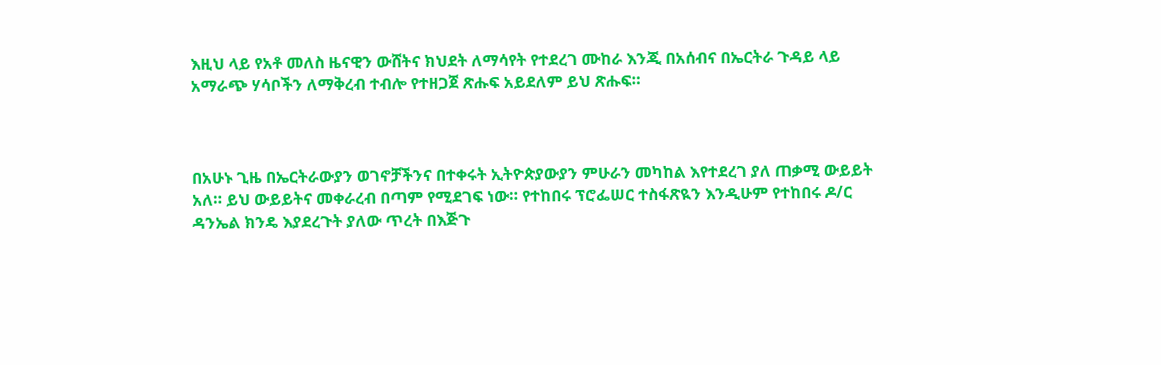እዚህ ላይ የአቶ መለስ ዜናዊን ውሸትና ክህደት ለማሳየት የተደረገ ሙከራ እንጂ በአሰብና በኤርትራ ጉዳይ ላይ አማራጭ ሃሳቦችን ለማቅረብ ተብሎ የተዘጋጀ ጽሑፍ አይደለም ይህ ጽሑፍ።



በአሁኑ ጊዜ በኤርትራውያን ወገኖቻችንና በተቀሩት ኢትዮጵያውያን ምሁራን መካከል እየተደረገ ያለ ጠቃሚ ውይይት አለ። ይህ ውይይትና መቀራረብ በጣም የሚደገፍ ነው። የተከበሩ ፕሮፌሠር ተስፋጽዪን እንዲሁም የተከበሩ ዶ/ር ዳንኤል ክንዴ እያደረጉት ያለው ጥረት በእጅጉ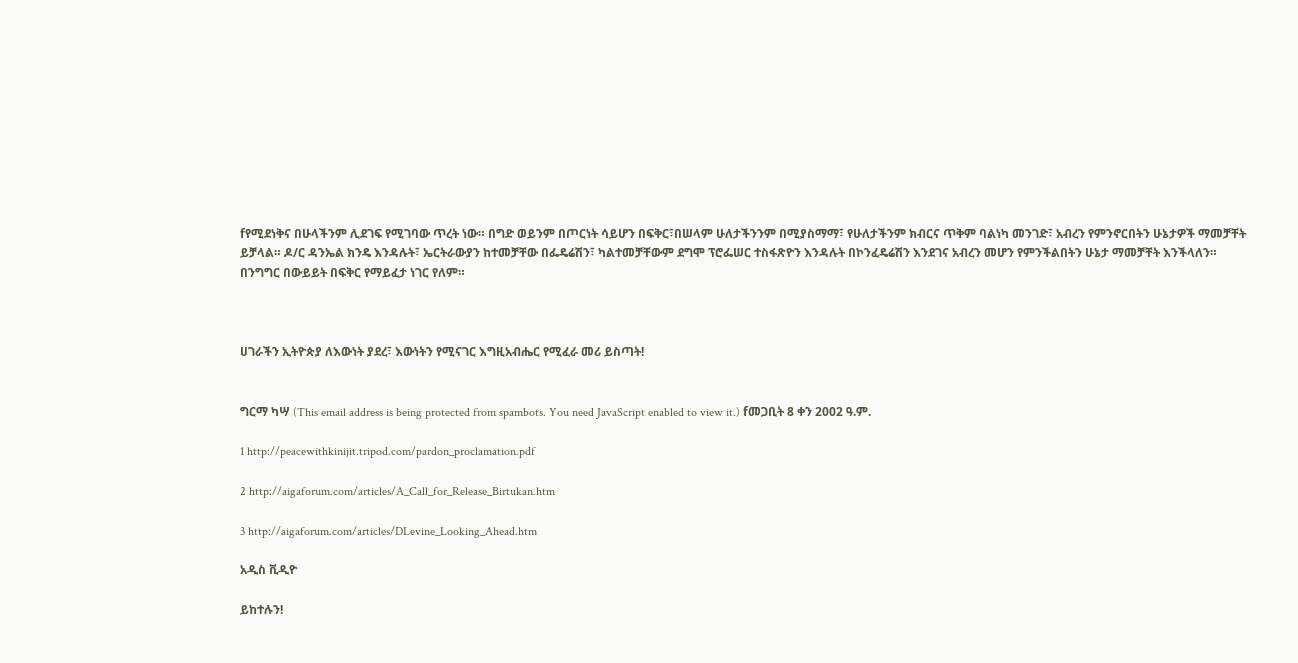fየሚደነቅና በሁላችንም ሊደገፍ የሚገባው ጥረት ነው። በግድ ወይንም በጦርነት ሳይሆን በፍቅር፣በሠላም ሁለታችንንም በሚያስማማ፣ የሁለታችንም ክብርና ጥቅም ባልነካ መንገድ፣ አብረን የምንኖርበትን ሁኔታዎች ማመቻቸት ይቻላል። ዶ/ር ዳንኤል ክንዴ እንዳሉት፣ ኤርትራውያን ከተመቻቸው በፌዴሬሽን፣ ካልተመቻቸውም ደግሞ ፕሮፌሠር ተስፋጽዮን እንዳሉት በኮንፈዴሬሽን እንደገና አብረን መሆን የምንችልበትን ሁኔታ ማመቻቸት እንችላለን። በንግግር በውይይት በፍቅር የማይፈታ ነገር የለም።



ሀገራችን ኢትዮጵያ ለእውነት ያደረ፣ እውነትን የሚናገር እግዚአብሔር የሚፈራ መሪ ይስጣት!


ግርማ ካሣ (This email address is being protected from spambots. You need JavaScript enabled to view it.) fመጋቢት 8 ቀን 2002 ዓ.ም.

1 http://peacewithkinijit.tripod.com/pardon_proclamation.pdf

2 http://aigaforum.com/articles/A_Call_for_Release_Birtukan.htm

3 http://aigaforum.com/articles/DLevine_Looking_Ahead.htm

አዲስ ቪዲዮ

ይከተሉን!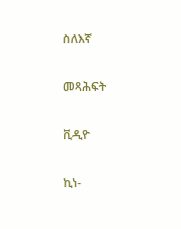ስለእኛ

መጻሕፍት

ቪዲዮ

ኪነ-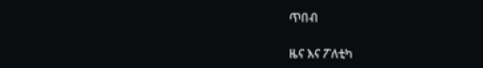ጥበብ

ዜና እና ፖለቲካ